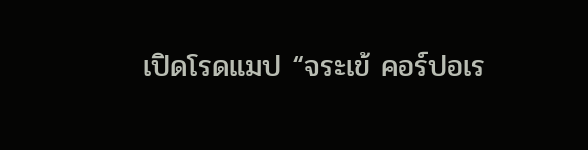เปิดโรดแมป “จระเข้ คอร์ปอเร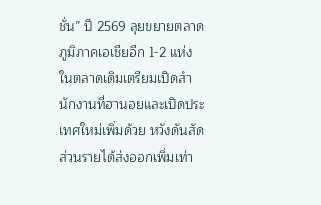ชั่น” ปี 2569 ลุยขยายตลาดภูมิภาคเอเชียอีก 1-2 แห่ง ในตลาดเดิมเตรียมเปิดสำนักงานที่ฮานอยและเปิดประเทศใหม่เพิ่มด้วย หวังดันสัดส่วนรายได้ส่งออกเพิ่มเท่า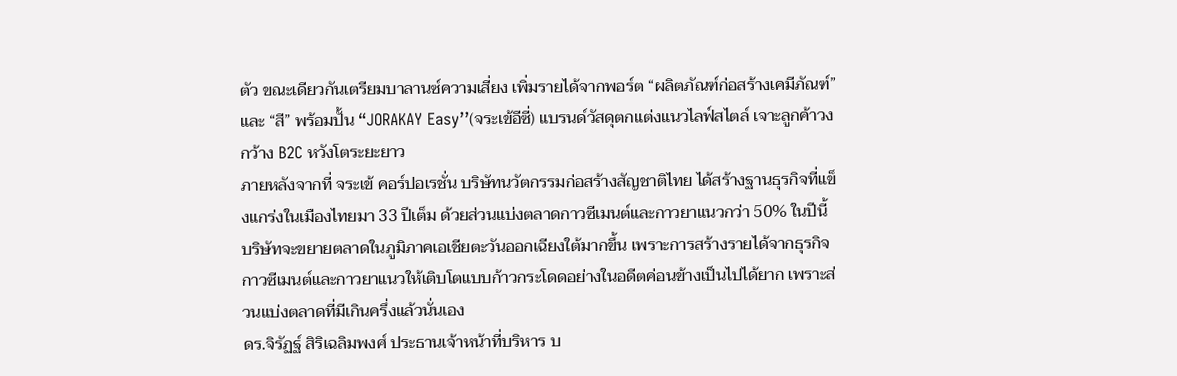ตัว ขณะเดียวกันเตรียมบาลานซ์ความเสี่ยง เพิ่มรายได้จากพอร์ต “ผลิตภัณฑ์ก่อสร้างเคมีภัณฑ์” และ “สี” พร้อมปั้น “JORAKAY Easy’’(จระเข้อีซี่) แบรนด์วัสดุตกแต่งแนวไลฟ์สไตล์ เจาะลูกค้าวงกว้าง B2C หวังโตระยะยาว
ภายหลังจากที่ จระเข้ คอร์ปอเรชั่น บริษัทนวัตกรรมก่อสร้างสัญชาติไทย ได้สร้างฐานธุรกิจที่แข็งแกร่งในเมืองไทยมา 33 ปีเต็ม ด้วยส่วนแบ่งตลาดกาวซีเมนต์และกาวยาแนวกว่า 50% ในปีนี้ บริษัทจะขยายตลาดในภูมิภาคเอเชียตะวันออกเฉียงใต้มากขึ้น เพราะการสร้างรายได้จากธุรกิจกาวซีเมนต์และกาวยาแนวให้เติบโตแบบก้าวกระโดดอย่างในอดีตค่อนข้างเป็นไปได้ยาก เพราะส่วนแบ่งตลาดที่มีเกินครึ่งแล้วนั่นเอง
ดร.จิรัฏฐ์ สิริเฉลิมพงศ์ ประธานเจ้าหน้าที่บริหาร บ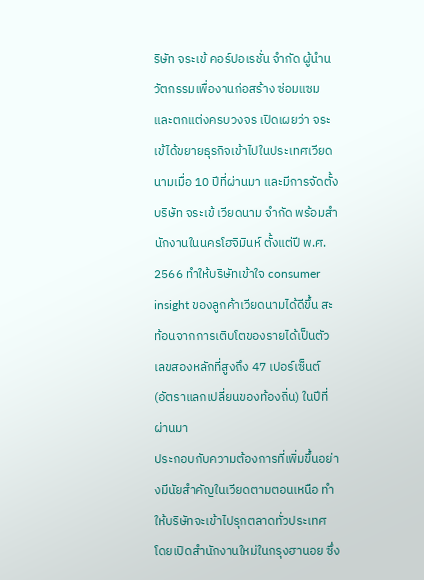ริษัท จระเข้ คอร์ปอเรชั่น จำกัด ผู้นำนวัตกรรมเพื่องานก่อสร้าง ซ่อมแซม และตกแต่งครบวงจร เปิดเผยว่า จระเข้ได้ขยายธุรกิจเข้าไปในประเทศเวียดนามเมื่อ 10 ปีที่ผ่านมา และมีการจัดตั้งบริษัท จระเข้ เวียดนาม จำกัด พร้อมสำนักงานในนครโฮจิมินห์ ตั้งแต่ปี พ.ศ. 2566 ทำให้บริษัทเข้าใจ consumer insight ของลูกค้าเวียดนามได้ดีขึ้น สะท้อนจากการเติบโตของรายได้เป็นตัวเลขสองหลักที่สูงถึง 47 เปอร์เซ็นต์ (อัตราแลกเปลี่ยนของท้องถิ่น) ในปีที่ผ่านมา
ประกอบกับความต้องการที่เพิ่มขึ้นอย่างมีนัยสำคัญในเวียดตามตอนเหนือ ทำให้บริษัทจะเข้าไปรุกตลาดทั่วประเทศ โดยเปิดสำนักงานใหม่ในกรุงฮานอย ซึ่ง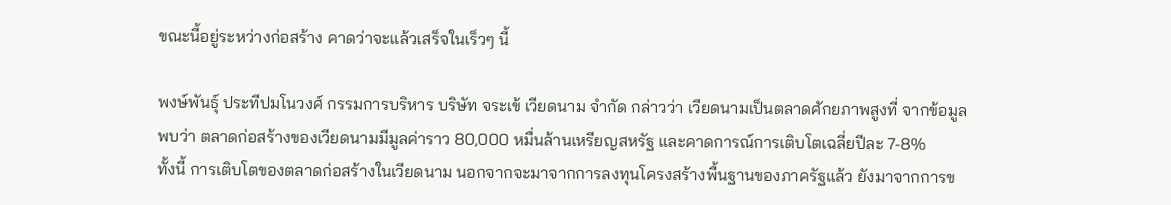ขณะนี้อยู่ระหว่างก่อสร้าง คาดว่าจะแล้วเสร็จในเร็วๆ นี้

พงษ์พันธุ์ ประทีปมโนวงศ์ กรรมการบริหาร บริษัท จระเข้ เวียดนาม จำกัด กล่าวว่า เวียดนามเป็นตลาดศักยภาพสูงที่ จากข้อมูลพบว่า ตลาดก่อสร้างของเวียดนามมีมูลค่าราว 80,000 หมื่นล้านเหรียญสหรัฐ และคาดการณ์การเติบโตเฉลี่ยปีละ 7-8%
ทั้งนี้ การเติบโตของตลาดก่อสร้างในเวียดนาม นอกจากจะมาจากการลงทุนโครงสร้างพื้นฐานของภาครัฐแล้ว ยังมาจากการข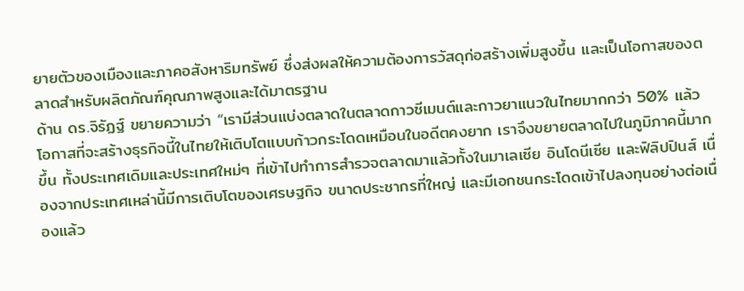ยายตัวของเมืองและภาคอสังหาริมทรัพย์ ซึ่งส่งผลให้ความต้องการวัสดุก่อสร้างเพิ่มสูงขึ้น และเป็นโอกาสของตลาดสำหรับผลิตภัณฑ์คุณภาพสูงและได้มาตรฐาน
ด้าน ดร.จิรัฏฐ์ ขยายความว่า “เรามีส่วนแบ่งตลาดในตลาดกาวซีเมนต์และกาวยาแนวในไทยมากกว่า 50% แล้ว โอกาสที่จะสร้างธุรกิจนี้ในไทยให้เติบโตแบบก้าวกระโดดเหมือนในอดีตคงยาก เราจึงขยายตลาดไปในภูมิภาคนี้มากขึ้น ทั้งประเทศเดิมและประเทศใหม่ๆ ที่เข้าไปทำการสำรวจตลาดมาแล้วทั้งในมาเลเซีย อินโดนีเซีย และฟิลิปปินส์ เนื่องจากประเทศเหล่านี้มีการเติบโตของเศรษฐกิจ ขนาดประชากรที่ใหญ่ และมีเอกชนกระโดดเข้าไปลงทุนอย่างต่อเนื่องแล้ว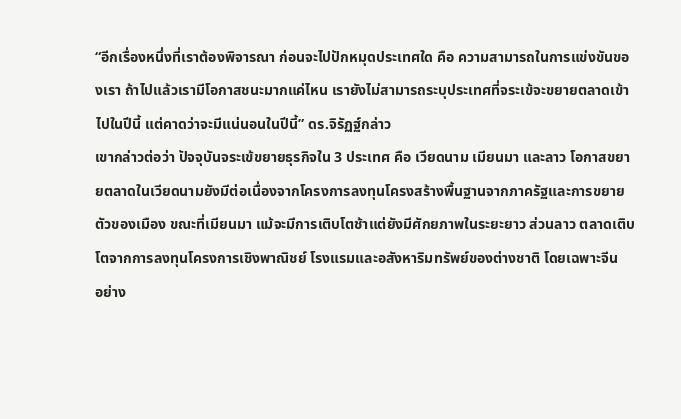“อีกเรื่องหนึ่งที่เราต้องพิจารณา ก่อนจะไปปักหมุดประเทศใด คือ ความสามารถในการแข่งขันของเรา ถ้าไปแล้วเรามีโอกาสชนะมากแค่ไหน เรายังไม่สามารถระบุประเทศที่จระเข้จะขยายตลาดเข้าไปในปีนี้ แต่คาดว่าจะมีแน่นอนในปีนี้” ดร.จิรัฏฐ์กล่าว
เขากล่าวต่อว่า ปัจจุบันจระเข้ขยายธุรกิจใน 3 ประเทศ คือ เวียดนาม เมียนมา และลาว โอกาสขยายตลาดในเวียดนามยังมีต่อเนื่องจากโครงการลงทุนโครงสร้างพื้นฐานจากภาครัฐและการขยายตัวของเมือง ขณะที่เมียนมา แม้จะมีการเติบโตช้าแต่ยังมีศักยภาพในระยะยาว ส่วนลาว ตลาดเติบโตจากการลงทุนโครงการเชิงพาณิชย์ โรงแรมและอสังหาริมทรัพย์ของต่างชาติ โดยเฉพาะจีน
อย่าง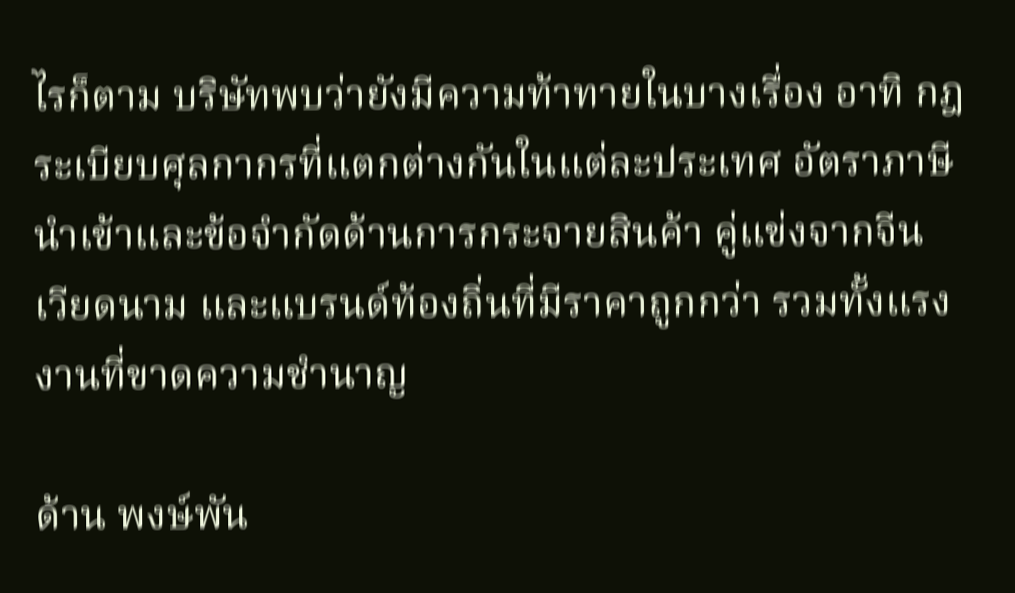ไรก็ตาม บริษัทพบว่ายังมีความท้าทายในบางเรื่อง อาทิ กฎระเบียบศุลกากรที่แตกต่างกันในแต่ละประเทศ อัตราภาษีนำเข้าและข้อจำกัดด้านการกระจายสินค้า คู่แข่งจากจีน เวียดนาม และแบรนด์ท้องถิ่นที่มีราคาถูกกว่า รวมทั้งแรงงานที่ขาดความชำนาญ

ด้าน พงษ์พัน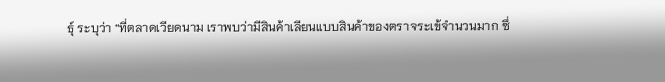ธุ์ ระบุว่า “ที่ตลาดเวียดนาม เราพบว่ามีสินค้าเลียนแบบสินค้าของตราจระเข้จำนวนมาก ซึ่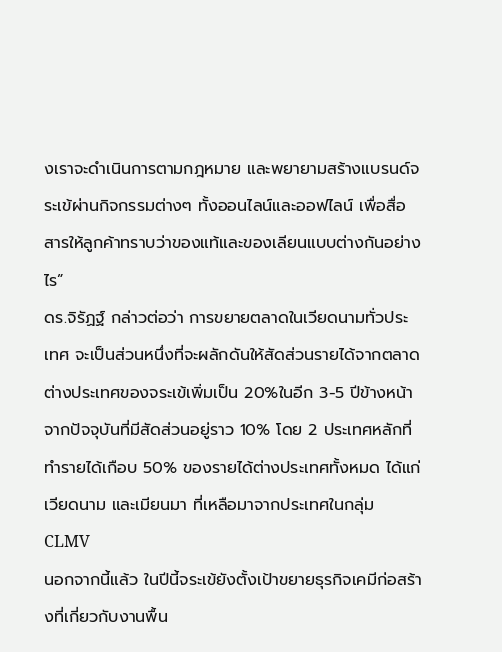งเราจะดำเนินการตามกฎหมาย และพยายามสร้างแบรนด์จระเข้ผ่านกิจกรรมต่างๆ ทั้งออนไลน์และออฟไลน์ เพื่อสื่อสารให้ลูกค้าทราบว่าของแท้และของเลียนแบบต่างกันอย่างไร”
ดร.จิรัฏฐ์ กล่าวต่อว่า การขยายตลาดในเวียดนามทั่วประเทศ จะเป็นส่วนหนึ่งที่จะผลักดันให้สัดส่วนรายได้จากตลาดต่างประเทศของจระเข้เพิ่มเป็น 20%ในอีก 3-5 ปีข้างหน้า จากปัจจุบันที่มีสัดส่วนอยู่ราว 10% โดย 2 ประเทศหลักที่ทำรายได้เกือบ 50% ของรายได้ต่างประเทศทั้งหมด ได้แก่ เวียดนาม และเมียนมา ที่เหลือมาจากประเทศในกลุ่ม CLMV
นอกจากนี้แล้ว ในปีนี้จระเข้ยังตั้งเป้าขยายธุรกิจเคมีก่อสร้างที่เกี่ยวกับงานพื้น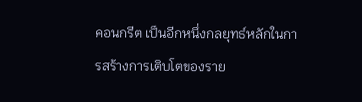คอนกรีต เป็นอีกหนึ่งกลยุทธ์หลักในการสร้างการเติบโตของราย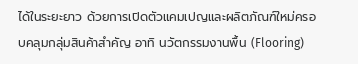ได้ในระยะยาว ด้วยการเปิดตัวแคมเปญและผลิตภัณฑ์ใหม่ครอบคลุมกลุ่มสินค้าสำคัญ อาทิ นวัตกรรมงานพื้น (Flooring)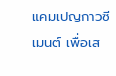แคมเปญกาวซีเมนต์ เพื่อเส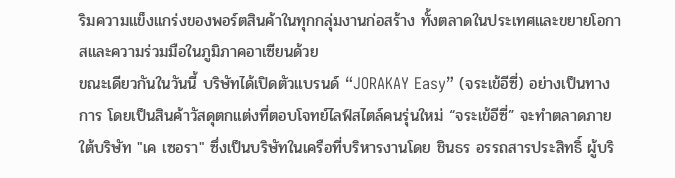ริมความแข็งแกร่งของพอร์ตสินค้าในทุกกลุ่มงานก่อสร้าง ทั้งตลาดในประเทศและขยายโอกาสและความร่วมมือในภูมิภาคอาเซียนด้วย
ขณะเดียวกันในวันนี้ บริษัทได้เปิดตัวแบรนด์ “JORAKAY Easy” (จระเข้อีซี่) อย่างเป็นทางการ โดยเป็นสินค้าวัสดุตกแต่งที่ตอบโจทย์ไลฟ์สไตล์คนรุ่นใหม่ “จระเข้อีซี่” จะทำตลาดภายใต้บริษัท "เค เซอรา" ซึ่งเป็นบริษัทในเครือที่บริหารงานโดย ชินธร อรรถสารประสิทธิ์ ผู้บริ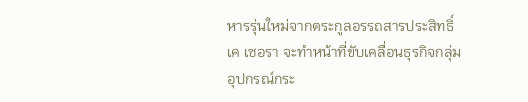หารรุ่นใหม่จากตระกูลอรรถสารประสิทธิ์
เค เซอรา จะทำหน้าที่ขับเคลื่อนธุรกิจกลุ่มอุปกรณ์กระ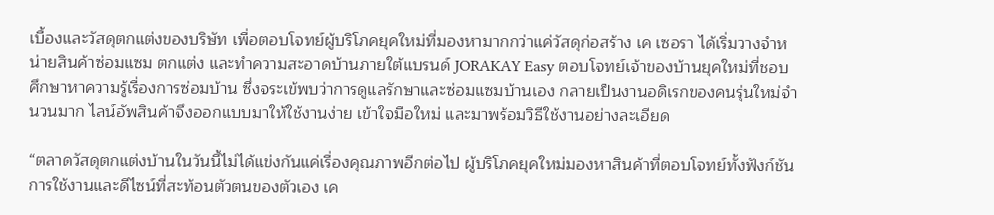เบื้องและวัสดุตกแต่งของบริษัท เพื่อตอบโจทย์ผู้บริโภคยุคใหม่ที่มองหามากกว่าแค่วัสดุก่อสร้าง เค เซอรา ได้เริ่มวางจำหน่ายสินค้าซ่อมแซม ตกแต่ง และทำความสะอาดบ้านภายใต้แบรนด์ JORAKAY Easy ตอบโจทย์เจ้าของบ้านยุคใหม่ที่ชอบศึกษาหาความรู้เรื่องการซ่อมบ้าน ซึ่งจระเข้พบว่าการดูแลรักษาและซ่อมแซมบ้านเอง กลายเป็นงานอดิเรกของคนรุ่นใหม่จำนวนมาก ไลน์อัพสินค้าจึงออกแบบมาให้ใช้งานง่าย เข้าใจมือใหม่ และมาพร้อมวิธีใช้งานอย่างละเอียด

“ตลาดวัสดุตกแต่งบ้านในวันนี้ไม่ได้แข่งกันแค่เรื่องคุณภาพอีกต่อไป ผู้บริโภคยุคใหม่มองหาสินค้าที่ตอบโจทย์ทั้งฟังก์ชันการใช้งานและดีไซน์ที่สะท้อนตัวตนของตัวเอง เค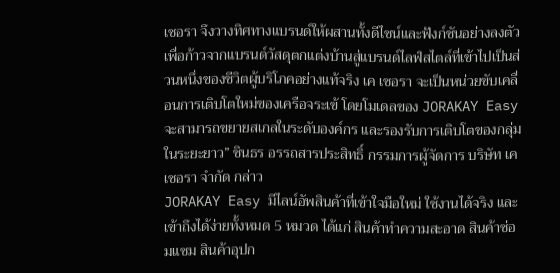เซอรา จึงวางทิศทางแบรนด์ให้ผสานทั้งดีไซน์และฟังก์ชันอย่างลงตัว เพื่อก้าวจากแบรนด์วัสดุตกแต่งบ้านสู่แบรนด์ไลฟ์สไตล์ที่เข้าไปเป็นส่วนหนึ่งของชีวิตผู้บริโภคอย่างแท้จริง เค เซอรา จะเป็นหน่วยขับเคลื่อนการเติบโตใหม่ของเครือจระเข้ โดยโมเดลของ JORAKAY Easy จะสามารถขยายสเกลในระดับองค์กร และรองรับการเติบโตของกลุ่มในระยะยาว” ชินธร อรรถสารประสิทธิ์ กรรมการผู้จัดการ บริษัท เค เซอรา จำกัด กล่าว
JORAKAY Easy มีไลน์อัพสินค้าที่เข้าใจมือใหม่ ใช้งานได้จริง และเข้าถึงได้ง่ายทั้งหมด 5 หมวด ได้แก่ สินค้าทำความสะอาด สินค้าซ่อมแซม สินค้าอุปก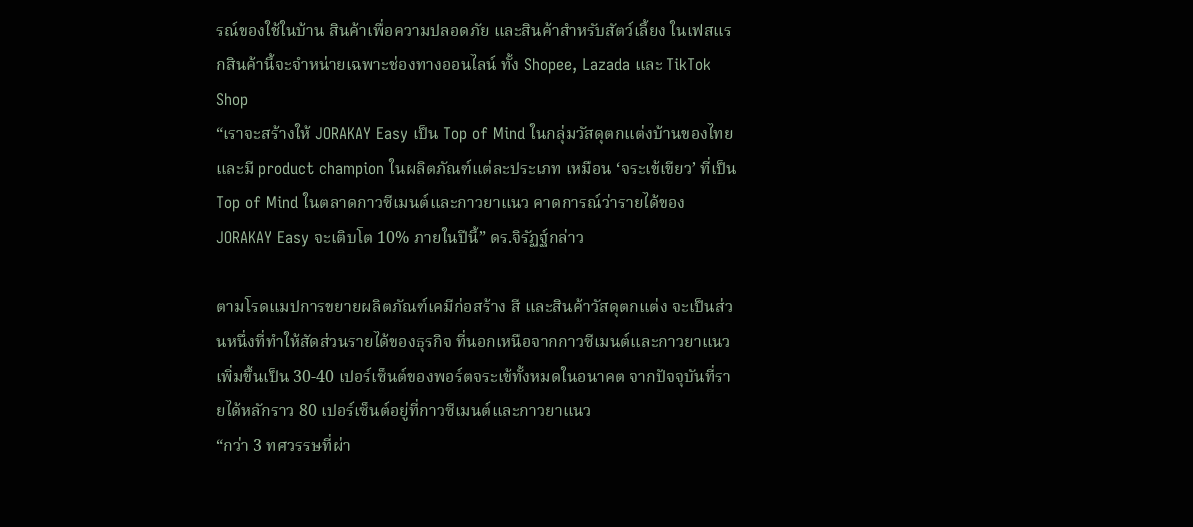รณ์ของใช้ในบ้าน สินค้าเพื่อความปลอดภัย และสินค้าสำหรับสัตว์เลี้ยง ในเฟสแรกสินค้านี้จะจำหน่ายเฉพาะช่องทางออนไลน์ ทั้ง Shopee, Lazada และ TikTok Shop
“เราจะสร้างให้ JORAKAY Easy เป็น Top of Mind ในกลุ่มวัสดุตกแต่งบ้านของไทยและมี product champion ในผลิตภัณฑ์แต่ละประเภท เหมือน ‘จระเข้เขียว’ ที่เป็น Top of Mind ในตลาดกาวซีเมนต์และกาวยาแนว คาดการณ์ว่ารายได้ของ JORAKAY Easy จะเติบโต 10% ภายในปีนี้” ดร.จิรัฏฐ์กล่าว

ตามโรดแมปการขยายผลิตภัณฑ์เคมีก่อสร้าง สี และสินค้าวัสดุตกแต่ง จะเป็นส่วนหนึ่งที่ทำให้สัดส่วนรายได้ของธุรกิจ ที่นอกเหนือจากกาวซีเมนต์และกาวยาแนวเพิ่มขึ้นเป็น 30-40 เปอร์เซ็นต์ของพอร์ตจระเข้ทั้งหมดในอนาคต จากปัจจุบันที่รายได้หลักราว 80 เปอร์เซ็นต์อยู่ที่กาวซีเมนต์และกาวยาแนว
“กว่า 3 ทศวรรษที่ผ่า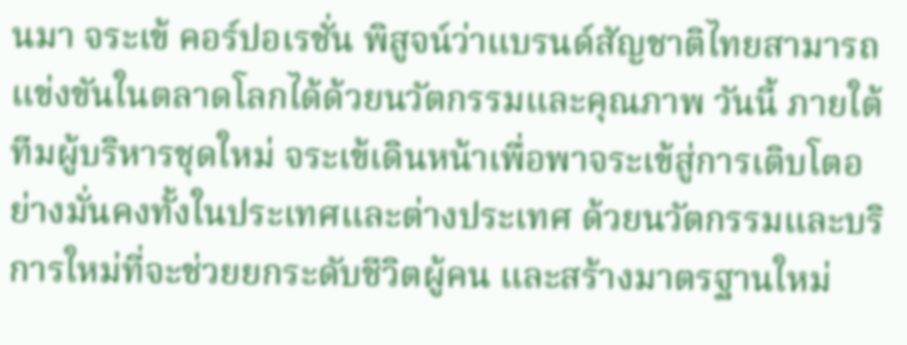นมา จระเข้ คอร์ปอเรชั่น พิสูจน์ว่าแบรนด์สัญชาติไทยสามารถแข่งขันในตลาดโลกได้ด้วยนวัตกรรมและคุณภาพ วันนี้ ภายใต้ทีมผู้บริหารชุดใหม่ จระเข้เดินหน้าเพื่อพาจระเข้สู่การเติบโตอย่างมั่นคงทั้งในประเทศและต่างประเทศ ด้วยนวัตกรรมและบริการใหม่ที่จะช่วยยกระดับชีวิตผู้คน และสร้างมาตรฐานใหม่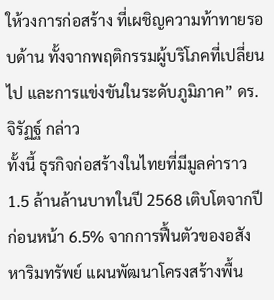ให้วงการก่อสร้าง ที่เผชิญความท้าทายรอบด้าน ทั้งจากพฤติกรรมผู้บริโภคที่เปลี่ยนไป และการแข่งขันในระดับภูมิภาค” ดร.จิรัฏฐ์ กล่าว
ทั้งนี้ ธุรกิจก่อสร้างในไทยที่มีมูลค่าราว 1.5 ล้านล้านบาทในปี 2568 เติบโตจากปีก่อนหน้า 6.5% จากการฟื้นตัวของอสังหาริมทรัพย์ แผนพัฒนาโครงสร้างพื้น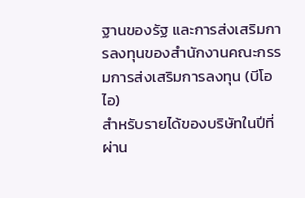ฐานของรัฐ และการส่งเสริมการลงทุนของสำนักงานคณะกรรมการส่งเสริมการลงทุน (บีโอไอ)
สำหรับรายได้ของบริษัทในปีที่ผ่าน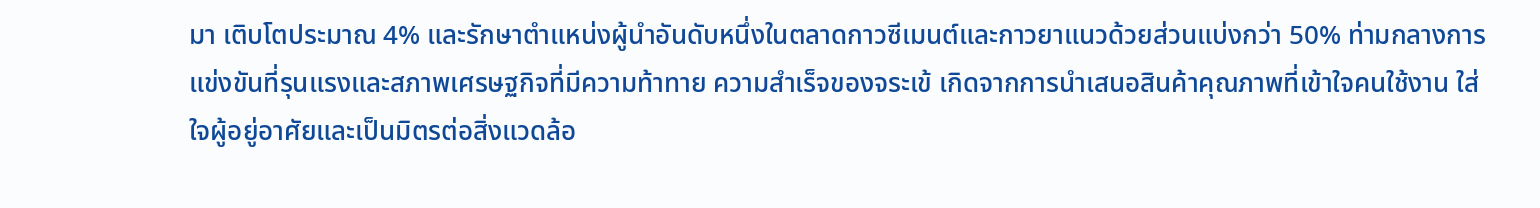มา เติบโตประมาณ 4% และรักษาตำแหน่งผู้นำอันดับหนึ่งในตลาดกาวซีเมนต์และกาวยาแนวด้วยส่วนแบ่งกว่า 50% ท่ามกลางการแข่งขันที่รุนแรงและสภาพเศรษฐกิจที่มีความท้าทาย ความสำเร็จของจระเข้ เกิดจากการนำเสนอสินค้าคุณภาพที่เข้าใจคนใช้งาน ใส่ใจผู้อยู่อาศัยและเป็นมิตรต่อสิ่งแวดล้อ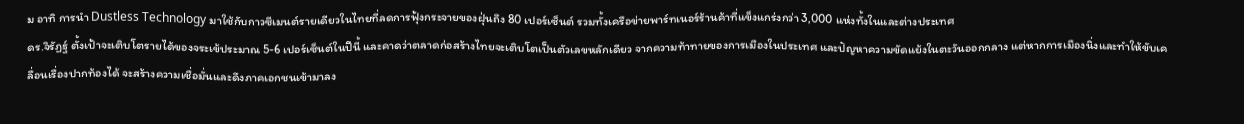ม อาทิ การนำ Dustless Technology มาใช้กับกาวซีเมนต์รายเดียวในไทยที่ลดการฟุ้งกระจายของฝุ่นถึง 80 เปอร์เซ็นต์ รวมทั้งเครือข่ายพาร์ทเนอร์ร้านค้าที่แข็งแกร่งกว่า 3,000 แห่งทั้งในและต่างประเทศ
ดร.จิรัฏฐ์ ตั้งเป้าจะเติบโตรายได้ของจระเข้ประมาณ 5-6 เปอร์เซ็นต์ในปีนี้ และคาดว่าตลาดก่อสร้างไทยจะเติบโตเป็นตัวเลขหลักเดียว จากความท้าทายของการเมืองในประเทศ และปัญหาความขัดแย้งในตะวันออกกลาง แต่หากการเมืองนิ่งและทำให้ขับเคลื่อนเรื่องปากท้องได้ จะสร้างความเชื่อมั่นและดึงภาคเอกชนเข้ามาลง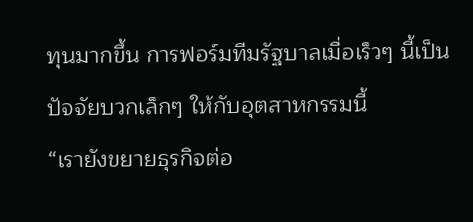ทุนมากขึ้น การฟอร์มทีมรัฐบาลเมื่อเร็วๆ นี้เป็นปัจจัยบวกเล็กๆ ให้กับอุตสาหกรรมนี้
“เรายังขยายธุรกิจต่อ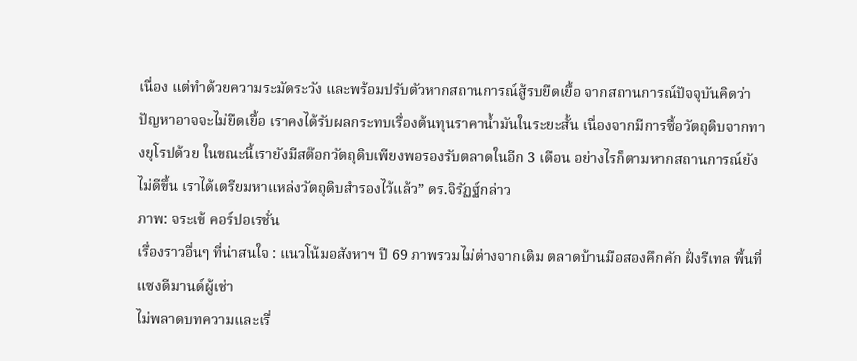เนื่อง แต่ทำด้วยความระมัดระวัง และพร้อมปรับตัวหากสถานการณ์สู้รบยืดเยื้อ จากสถานการณ์ปัจจุบันคิดว่าปัญหาอาจจะไม่ยืดเยื้อ เราคงได้รับผลกระทบเรื่องต้นทุนราคาน้ำมันในระยะสั้น เนื่องจากมีการซื้อวัตถุดิบจากทางยุโรปด้วย ในขณะนี้เรายังมีสต๊อกวัตถุดิบเพียงพอรองรับตลาดในอีก 3 เดือน อย่างไรก็ตามหากสถานการณ์ยังไม่ดีขึ้น เราได้เตรียมหาแหล่งวัตถุดิบสำรองไว้แล้ว” ดร.จิรัฏฐ์กล่าว
ภาพ: จระเข้ คอร์ปอเรชั่น
เรื่องราวอื่นๆ ที่น่าสนใจ : แนวโน้มอสังหาฯ ปี 69 ภาพรวมไม่ต่างจากเดิม ตลาดบ้านมือสองคึกคัก ฝั่งรีเทล พื้นที่แซงดีมานด์ผู้เช่า
ไม่พลาดบทความและเรื่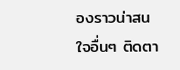องราวน่าสนใจอื่นๆ ติดตา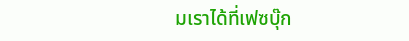มเราได้ที่เฟซบุ๊ก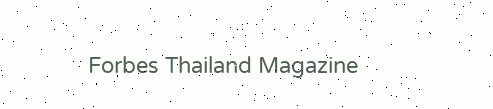Forbes Thailand Magazine